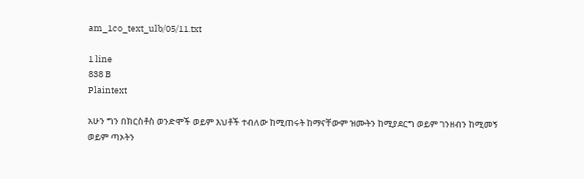am_1co_text_ulb/05/11.txt

1 line
838 B
Plaintext

አሁን ግን በክርስቶስ ወንድሞች ወይም እህቶች ተብለው ከሚጠሩት ከማናቸውም ዝሙትን ከሚያደርግ ወይም ገንዘብን ከሚመኝ ወይም ጣኦትን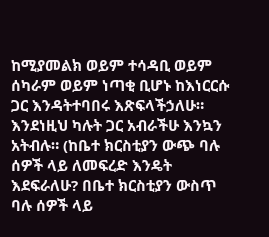ከሚያመልክ ወይም ተሳዳቢ ወይም ሰካራም ወይም ነጣቂ ቢሆኑ ከእነርርሱ ጋር እንዳትተባበሩ እጽፍላችኃለሁ። እንደነዚህ ካሉት ጋር አብራችሁ እንኳን አትብሉ። (ከቤተ ክርስቲያን ውጭ ባሉ ሰዎች ላይ ለመፍረድ እንዴት እደፍራለሁ? በቤተ ክርስቲያን ውስጥ ባሉ ሰዎች ላይ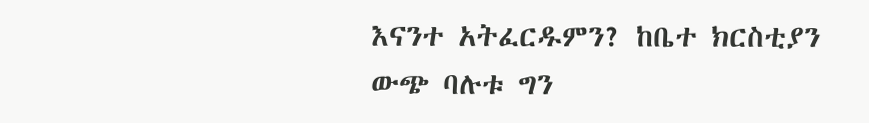እናንተ አትፈርዱምን? ከቤተ ክርስቲያን ውጭ ባሉቱ ግን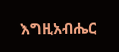እግዚአብሔር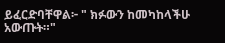ይፈርድባቸዋል፦ " ክፉውን ከመካከላችሁ አውጡት።"